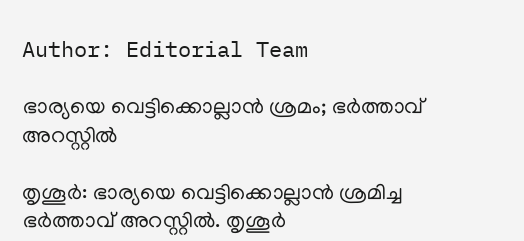Author: Editorial Team

ഭാര്യയെ വെട്ടിക്കൊല്ലാൻ ശ്രമം; ഭർത്താവ് അറസ്റ്റിൽ

തൃശൂർ: ഭാര്യയെ വെട്ടിക്കൊല്ലാൻ ശ്രമിച്ച ഭർത്താവ് അറസ്റ്റിൽ. തൃശൂർ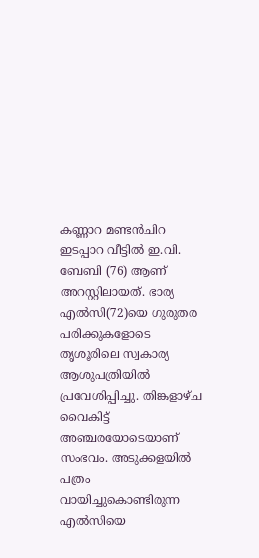കണ്ണാറ മണ്ടന്‍ചിറ ഇടപ്പാറ വീട്ടില്‍ ഇ.വി. ബേബി (76) ആണ് അറസ്റ്റിലായത്. ഭാര്യ എൽസി(72)യെ ഗുരുതര പരിക്കുകളോടെ തൃശൂരിലെ സ്വകാര്യ ആശുപത്രിയില്‍ പ്രവേശിപ്പിച്ചു. തിങ്കളാഴ്ച വൈകിട്ട് അഞ്ചരയോടെയാണ് സംഭവം. അടുക്കളയില്‍ പത്രം വായിച്ചുകൊണ്ടിരുന്ന എല്‍സിയെ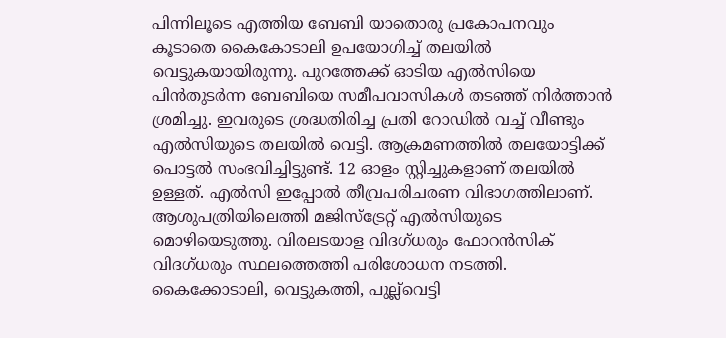പിന്നിലൂടെ എത്തിയ ബേബി യാതൊരു പ്രകോപനവും കൂടാതെ കൈകോടാലി ഉപയോഗിച്ച് തലയില്‍ വെട്ടുകയായിരുന്നു. പുറത്തേക്ക് ഓടിയ എല്‍സിയെ പിന്‍തുടര്‍ന്ന ബേബിയെ സമീപവാസികള്‍ തടഞ്ഞ് നിര്‍ത്താന്‍ ശ്രമിച്ചു. ഇവരുടെ ശ്രദ്ധതിരിച്ച പ്രതി റോഡില്‍ വച്ച് വീണ്ടും എല്‍സിയുടെ തലയില്‍ വെട്ടി. ആക്രമണത്തില്‍ തലയോട്ടിക്ക് പൊട്ടല്‍ സംഭവിച്ചിട്ടുണ്ട്. 12 ഓളം സ്റ്റിച്ചുകളാണ് തലയില്‍ ഉള്ളത്. എല്‍സി ഇപ്പോല്‍ തീവ്രപരിചരണ വിഭാഗത്തിലാണ്. ആശുപത്രിയിലെത്തി മജിസ്‌ട്രേറ്റ് എല്‍സിയുടെ മൊഴിയെടുത്തു. വിരലടയാള വിദഗ്ധരും ഫോറന്‍സിക് വിദഗ്ധരും സ്ഥലത്തെത്തി പരിശോധന നടത്തി. കൈക്കോടാലി, വെട്ടുകത്തി, പുല്ല്‌വെട്ടി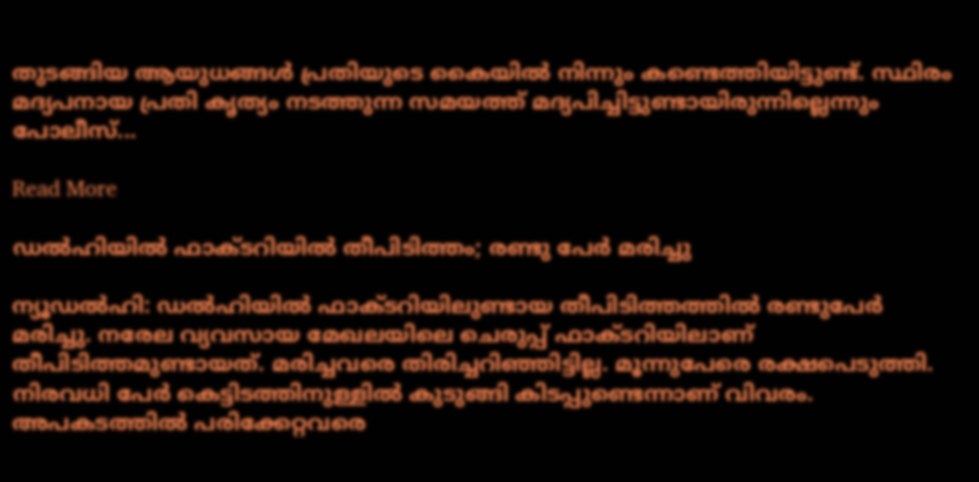തുടങ്ങിയ ആയുധങ്ങള്‍ പ്രതിയുടെ കൈയില്‍ നിന്നും കണ്ടെത്തിയിട്ടുണ്ട്. സ്ഥിരം മദ്യപനായ പ്രതി കൃത്യം നടത്തുന്ന സമയത്ത് മദ്യപിച്ചിട്ടുണ്ടായിരുന്നില്ലെന്നും പോലീസ്...

Read More

ഡൽഹിയിൽ ഫാക്ടറിയിൽ തീപിടിത്തം; രണ്ടു പേർ മരിച്ചു

ന്യൂഡൽഹി: ഡല്‍ഹിയില്‍ ഫാക്ടറിയിലുണ്ടായ തീപിടിത്തത്തില്‍ രണ്ടുപേര്‍ മരിച്ചു. നരേല വ്യവസായ മേഖലയിലെ ചെരുപ്പ് ഫാക്ടറിയിലാണ് തീപിടിത്തമുണ്ടായത്. മരിച്ചവരെ തിരിച്ചറിഞ്ഞിട്ടില്ല. മൂന്നുപേരെ രക്ഷപെടുത്തി. നിരവധി പേര്‍ കെട്ടിടത്തിനുള്ളില്‍ കുടുങ്ങി കിടപ്പുണ്ടെന്നാണ് വിവരം. അപകടത്തിൽ പരിക്കേറ്റവരെ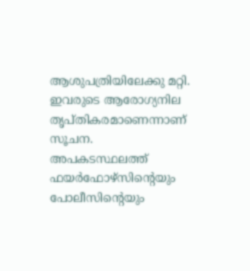ആശുപത്രിയിലേക്കു മറ്റി. ഇവരുടെ ആരോഗ്യനില തൃപ്തികരമാണെന്നാണ് സൂചന. അപകടസ്ഥലത്ത് ഫയര്‍ഫോഴ്‌സിന്‍റെയും പോലീസിന്‍റെയും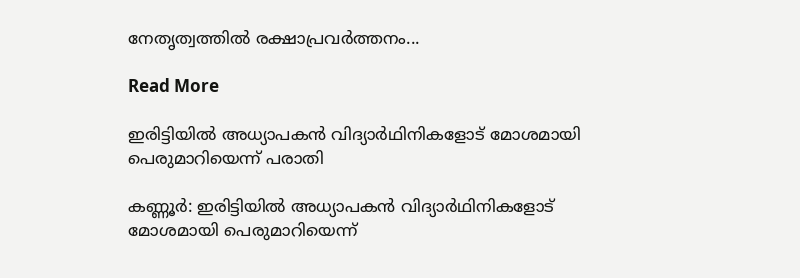നേതൃത്വത്തില്‍ രക്ഷാപ്രവര്‍ത്തനം...

Read More

ഇരിട്ടിയിൽ അധ്യാപകൻ വിദ്യാർഥിനികളോട് മോശമായി പെരുമാറിയെന്ന് പരാതി

കണ്ണൂർ: ഇരിട്ടിയില്‍ അധ്യാപകന്‍ വിദ്യാര്‍ഥിനികളോട് മോശമായി പെരുമാറിയെന്ന്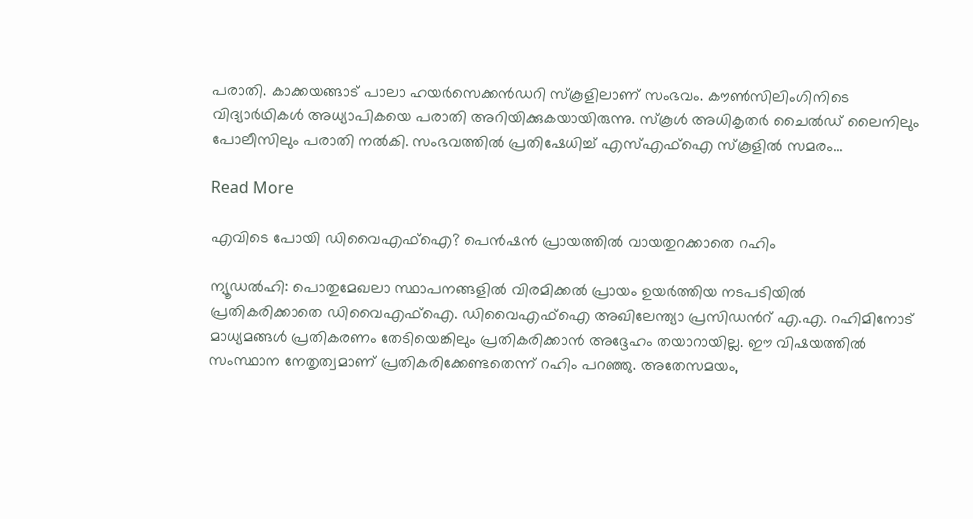പരാതി. കാക്കയങ്ങാട് പാലാ ഹയര്‍സെക്കന്‍ഡറി സ്‌കൂളിലാണ് സംഭവം. കൗണ്‍സിലിംഗിനിടെ വിദ്യാര്‍ഥികള്‍ അധ്യാപികയെ പരാതി അറിയിക്കുകയായിരുന്നു. സ്‌കൂള്‍ അധികൃതര്‍ ചൈല്‍ഡ് ലൈനിലും പോലീസിലും പരാതി നല്‍കി. സംഭവത്തില്‍ പ്രതിഷേധിച്ച് എസ്എഫ്‌ഐ സ്‌കൂളില്‍ സമരം...

Read More

എവിടെ പോയി ഡിവൈഎഫ്ഐ? പെൻഷൻ പ്രായത്തിൽ വായതുറക്കാതെ റഹിം

ന്യൂഡൽഹി: പൊതുമേഖലാ സ്ഥാപനങ്ങളിൽ വിരമിക്കൽ പ്രായം ഉയർത്തിയ നടപടിയിൽ പ്രതികരിക്കാതെ ഡിവൈഎഫ്ഐ. ഡിവൈഎഫ്ഐ അഖിലേന്ത്യാ പ്രസിഡന്‍റ് എ.എ. റഹിമിനോട് മാധ്യമങ്ങൾ പ്രതികരണം തേടിയെങ്കിലും പ്രതികരിക്കാൻ അദ്ദേഹം തയാറായില്ല. ഈ വിഷയത്തിൽ സംസ്ഥാന നേതൃത്വമാണ് പ്രതികരിക്കേണ്ടതെന്ന് റഹിം പറഞ്ഞു. അതേസമയം,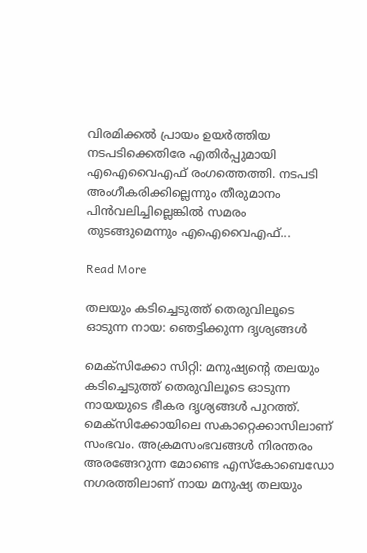വിരമിക്കൽ പ്രായം ഉയർത്തിയ നടപടിക്കെതിരേ എതിർപ്പുമായി എഐവൈഎഫ് രംഗത്തെത്തി. നടപടി അംഗീകരിക്കില്ലെന്നും തീരുമാനം പിൻവലിച്ചില്ലെങ്കിൽ സമരം തുടങ്ങുമെന്നും എഐവൈഎഫ്...

Read More

തലയും കടിച്ചെടുത്ത് തെരുവിലൂടെ ഓടുന്ന നായ: ഞെട്ടിക്കുന്ന ദൃശ്യങ്ങൾ

മെക്സിക്കോ സിറ്റി: മനുഷ്യന്‍റെ തലയും കടിച്ചെടുത്ത് തെരുവിലൂടെ ഓടുന്ന നായയുടെ ഭീകര ദൃശ്യങ്ങൾ പുറത്ത്. മെക്സിക്കോയിലെ സകാറ്റെക്കാസിലാണ് സംഭവം. അക്രമസംഭവങ്ങൾ നിരന്തരം അരങ്ങേറുന്ന മോണ്ടെ എസ്കോബെഡോ നഗരത്തിലാണ് നായ മനുഷ്യ തലയും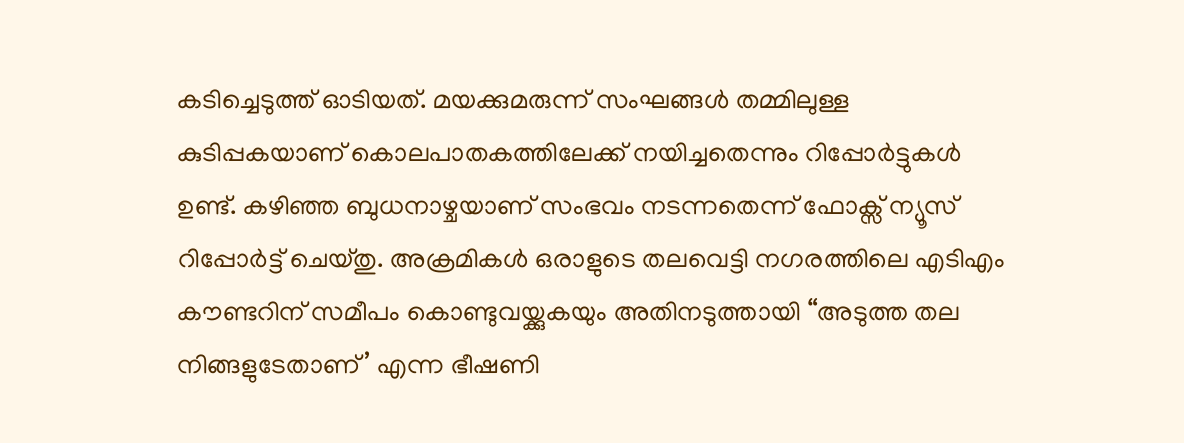കടിച്ചെടുത്ത് ഓടിയത്. മയക്കുമരുന്ന് സംഘങ്ങള്‍ തമ്മിലുള്ള കുടിപ്പകയാണ് കൊലപാതകത്തിലേക്ക് നയിച്ചതെന്നും റിപ്പോര്‍ട്ടുകള്‍ ഉണ്ട്. കഴിഞ്ഞ ബുധനാഴ്ചയാണ് സംഭവം നടന്നതെന്ന് ഫോക്സ് ന്യൂസ് റിപ്പോർട്ട് ചെയ്തു. അക്രമികൾ ഒരാളുടെ തലവെട്ടി നഗരത്തിലെ എടിഎം കൗണ്ടറിന് സമീപം കൊണ്ടുവയ്ക്കുകയും അതിനടുത്തായി “അടുത്ത തല നിങ്ങളുടേതാണ്’ എന്ന ഭീഷണി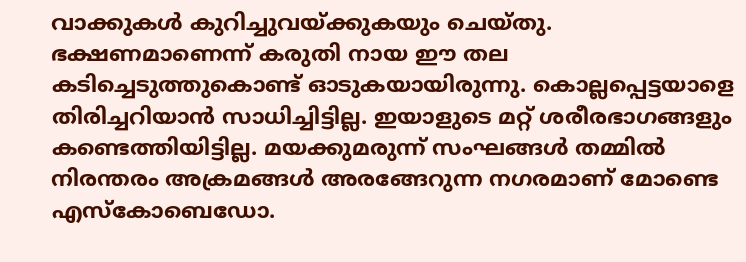വാക്കുകൾ കുറിച്ചുവയ്ക്കുകയും ചെയ്തു. ഭക്ഷണമാണെന്ന് കരുതി നായ ഈ തല കടിച്ചെടുത്തുകൊണ്ട് ഓടുകയായിരുന്നു. കൊല്ലപ്പെട്ടയാളെ തിരിച്ചറിയാൻ സാധിച്ചിട്ടില്ല. ഇയാളുടെ മറ്റ് ശരീരഭാഗങ്ങളും കണ്ടെത്തിയിട്ടില്ല. മയക്കുമരുന്ന് സംഘങ്ങൾ തമ്മിൽ നിരന്തരം അക്രമങ്ങൾ അരങ്ങേറുന്ന നഗരമാണ് മോണ്ടെ എസ്കോബെഡോ.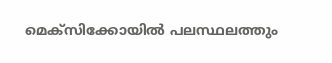മെക്സിക്കോയിൽ പലസ്ഥലത്തും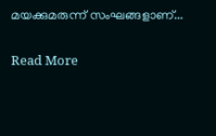മയക്കുമരുന്ന് സംഘങ്ങളാണ്...

Read More